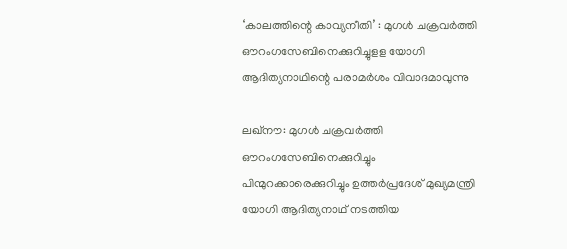‘കാലത്തിന്റെ കാവ്യനീതി’ : മുഗള്‍ ചക്രവര്‍ത്തി ഔറംഗസേബിനെക്കുറിച്ചുളള യോഗി ആദിത്യനാഥിന്റെ പരാമര്‍ശം വിവാദമാവുന്നു

ലഖ്‌നൗ: മുഗള്‍ ചക്രവര്‍ത്തി ഔറംഗസേബിനെക്കുറിച്ചും പിന്മുറക്കാരെക്കുറിച്ചും ഉത്തര്‍പ്രദേശ് മുഖ്യമന്ത്രി യോഗി ആദിത്യനാഥ് നടത്തിയ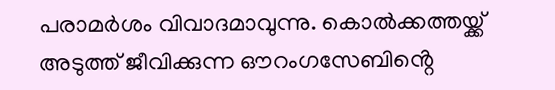പരാമര്‍ശം വിവാദമാവുന്നു. കൊല്‍ക്കത്തയ്ക്ക് അടുത്ത് ജീവിക്കുന്ന ഔറംഗസേബിൻ്റെ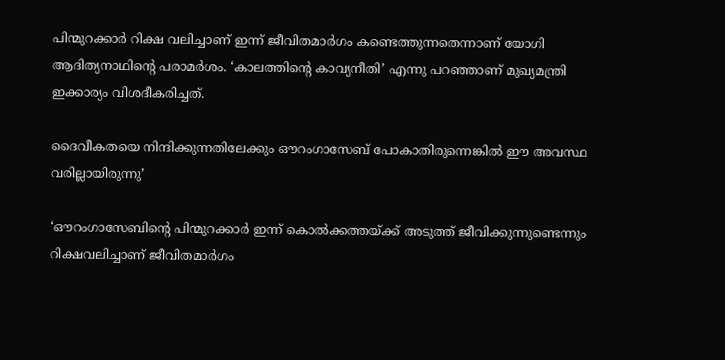പിന്മുറക്കാര്‍ റിക്ഷ വലിച്ചാണ് ഇന്ന് ജീവിതമാര്‍ഗം കണ്ടെത്തുന്നതെന്നാണ് യോഗി ആദിത്യനാഥിന്റെ പരാമര്‍ശം. ‘കാലത്തിന്റെ കാവ്യനീതി’ എന്നു പറഞ്ഞാണ് മുഖ്യമന്ത്രി ഇക്കാര്യം വിശദീകരിച്ചത്.

ദൈവീകതയെ നിന്ദിക്കുന്നതിലേക്കും ഔറംഗാസേബ് പോകാതിരുന്നെങ്കില്‍ ഈ അവസ്ഥ വരില്ലായിരുന്നു’

‘ഔറംഗാസേബിന്റെ പിന്മുറക്കാര്‍ ഇന്ന് കൊല്‍ക്കത്തയ്ക്ക് അടുത്ത് ജീവിക്കുന്നുണ്ടെന്നും റിക്ഷവലിച്ചാണ് ജീവിതമാര്‍ഗം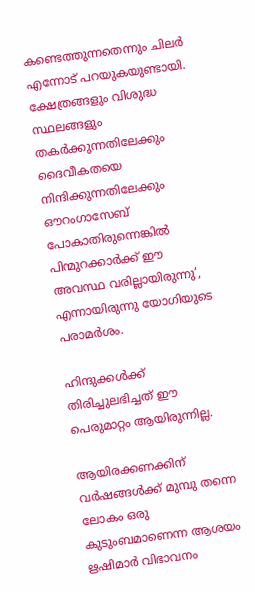കണ്ടെത്തുന്നതെന്നും ചിലര്‍ എന്നോട് പറയുകയുണ്ടായി. ക്ഷേത്രങ്ങളും വിശുദ്ധ സ്ഥലങ്ങളും തകര്‍ക്കുന്നതിലേക്കും ദൈവീകതയെ നിന്ദിക്കുന്നതിലേക്കും ഔറംഗാസേബ് പോകാതിരുന്നെങ്കില്‍ പിന്മുറക്കാര്‍ക്ക് ഈ അവസ്ഥ വരില്ലായിരുന്നു’, എന്നായിരുന്നു യോഗിയുടെ പരാമര്‍ശം.

ഹിന്ദുക്കള്‍ക്ക് തിരിച്ചുലഭിച്ചത് ഈ പെരുമാറ്റം ആയിരുന്നില്ല.

ആയിരക്കണക്കിന് വര്‍ഷങ്ങള്‍ക്ക് മുമ്പു തന്നെ ലോകം ഒരു കുടുംബമാണെന്ന ആശയം ഋഷിമാർ വിഭാവനം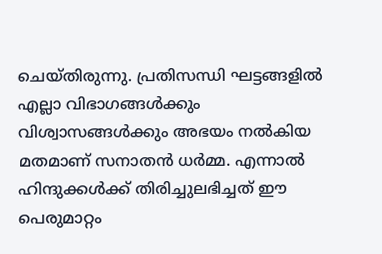ചെയ്തിരുന്നു. പ്രതിസന്ധി ഘട്ടങ്ങളില്‍ എല്ലാ വിഭാഗങ്ങള്‍ക്കും വിശ്വാസങ്ങള്‍ക്കും അഭയം നല്‍കിയ മതമാണ് സനാതന്‍ ധര്‍മ്മ. എന്നാല്‍ ഹിന്ദുക്കള്‍ക്ക് തിരിച്ചുലഭിച്ചത് ഈ പെരുമാറ്റം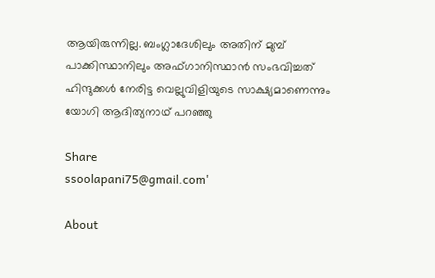ആയിരുന്നില്ല. ബംഗ്ലാദേശിലും അതിന് മുമ്പ് പാക്കിസ്ഥാനിലും അഫ്ഗാനിസ്ഥാന്‍ സംഭവിച്ചത് ഹിന്ദുക്കള്‍ നേരിട്ട വെല്ലുവിളിയുടെ സാക്ഷ്യമാണെന്നും യോഗി ആദിത്യനാഥ് പറഞ്ഞു

Share
ssoolapani75@gmail.com'

About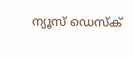ന്യൂസ് ഡെസ്ക്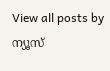View all posts by ന്യൂസ്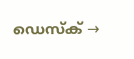ഡെസ്ക് →